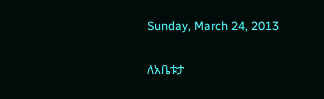Sunday, March 24, 2013

ለአቤቱታ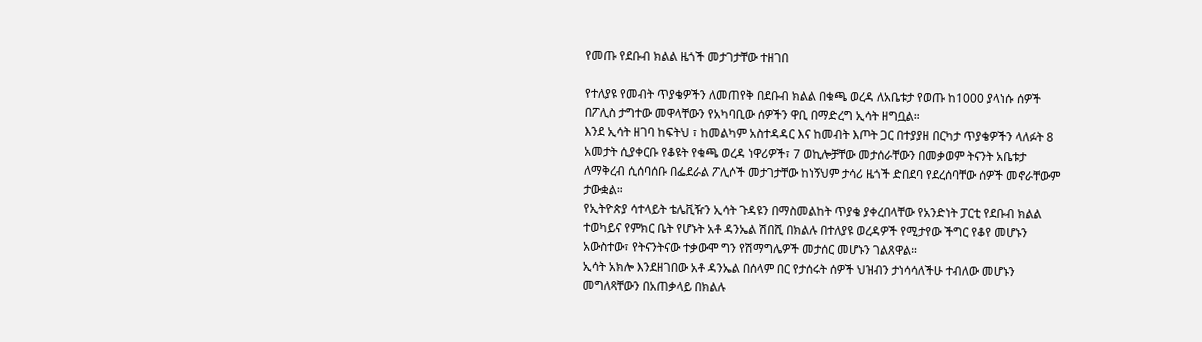የመጡ የደቡብ ክልል ዜጎች መታገታቸው ተዘገበ

የተለያዩ የመብት ጥያቄዎችን ለመጠየቅ በደቡብ ክልል በቁጫ ወረዳ ለአቤቱታ የወጡ ከ1000 ያላነሱ ሰዎች በፖሊስ ታግተው መዋላቸውን የአካባቢው ሰዎችን ዋቢ በማድረግ ኢሳት ዘግቧል።
እንደ ኢሳት ዘገባ ከፍትህ ፣ ከመልካም አስተዳዳር እና ከመብት እጦት ጋር በተያያዘ በርካታ ጥያቄዎችን ላለፉት 8 አመታት ሲያቀርቡ የቆዩት የቁጫ ወረዳ ነዋሪዎች፣ 7 ወኪሎቻቸው መታሰራቸውን በመቃወም ትናንት አቤቱታ ለማቅረብ ሲሰባሰቡ በፌደራል ፖሊሶች መታገታቸው ከነኝህም ታሳሪ ዜጎች ድበደባ የደረሰባቸው ሰዎች መኖራቸውም ታውቋል።
የኢትዮጵያ ሳተላይት ቴሌቪዥን ኢሳት ጉዳዩን በማስመልከት ጥያቄ ያቀረበላቸው የአንድነት ፓርቲ የደቡብ ክልል ተወካይና የምክር ቤት የሆኑት አቶ ዳንኤል ሽበሺ በክልሉ በተለያዩ ወረዳዎች የሚታየው ችግር የቆየ መሆኑን አውስተው፣ የትናንትናው ተቃውሞ ግን የሽማግሌዎች መታሰር መሆኑን ገልጸዋል።
ኢሳት አክሎ እንደዘገበው አቶ ዳንኤል በሰላም በር የታሰሩት ሰዎች ህዝብን ታነሳሳለችሁ ተብለው መሆኑን መግለጻቸውን በአጠቃላይ በክልሉ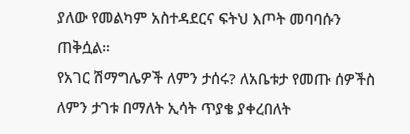ያለው የመልካም አስተዳደርና ፍትህ እጦት መባባሱን ጠቅሷል።
የአገር ሽማግሌዎች ለምን ታሰሩ? ለአቤቱታ የመጡ ሰዎችስ ለምን ታገቱ በማለት ኢሳት ጥያቄ ያቀረበለት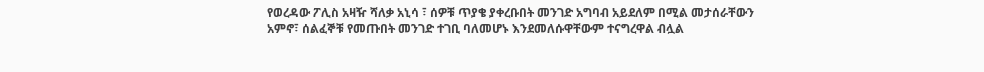የወረዳው ፖሊስ አዛዥ ሻለቃ አኒሳ ፣ ሰዎቹ ጥያቄ ያቀረቡበት መንገድ አግባብ አይደለም በሚል መታሰራቸውን አምኖ፣ ሰልፈኞቹ የመጡበት መንገድ ተገቢ ባለመሆኑ እንደመለሱዋቸውም ተናግረዋል ብሏል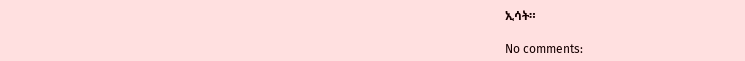ኢሳት።

No comments: